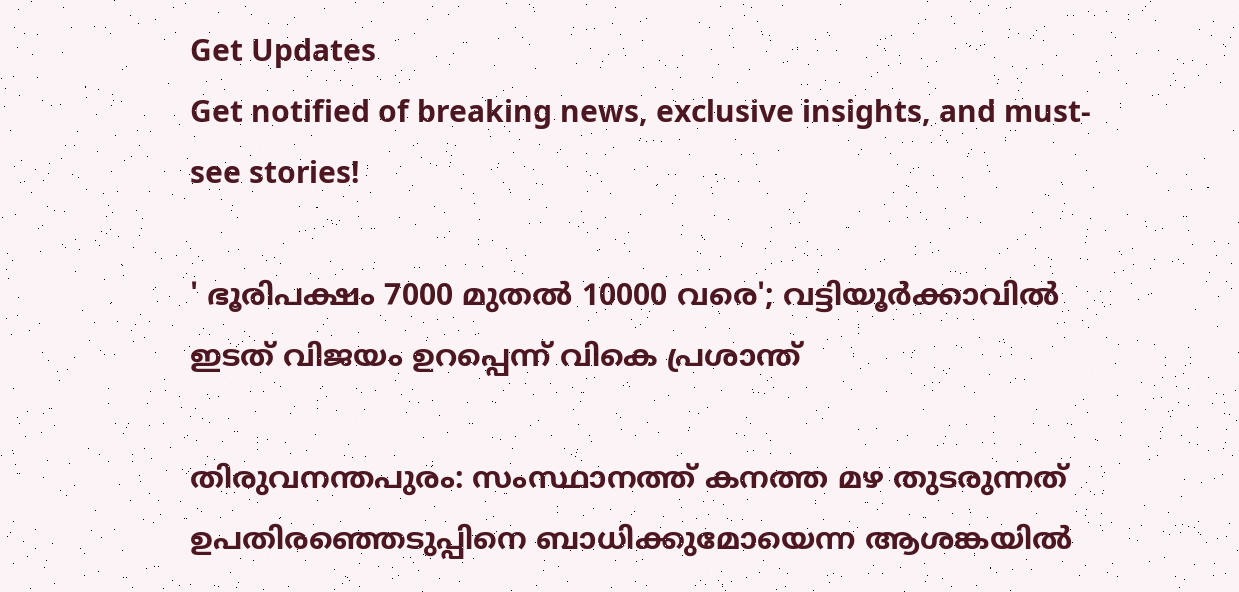Get Updates
Get notified of breaking news, exclusive insights, and must-see stories!

' ഭൂരിപക്ഷം 7000 മുതല്‍ 10000 വരെ'; വട്ടിയൂര്‍ക്കാവില്‍ ഇടത് വിജയം ഉറപ്പെന്ന് വികെ പ്രശാന്ത്

തിരുവനന്തപുരം: സംസ്ഥാനത്ത് കനത്ത മഴ തുടരുന്നത് ഉപതിരഞ്ഞെടുപ്പിനെ ബാധിക്കുമോയെന്ന ആശങ്കയില്‍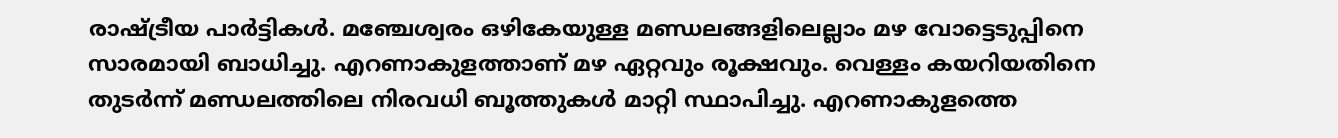രാഷ്ട്രീയ പാര്‍ട്ടികള്‍. മഞ്ചേശ്വരം ഒഴികേയുള്ള മണ്ഡലങ്ങളിലെല്ലാം മഴ വോട്ടെടുപ്പിനെ സാരമായി ബാധിച്ചു. എറണാകുളത്താണ് മഴ ഏറ്റവും രൂക്ഷവും. വെള്ളം കയറിയതിനെ തുടര്‍ന്ന് മണ്ഡലത്തിലെ നിരവധി ബൂത്തുകള്‍ മാറ്റി സ്ഥാപിച്ചു. എറണാകുളത്തെ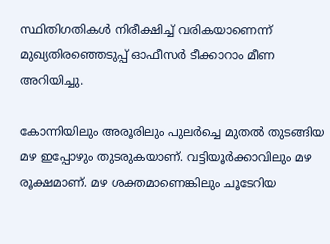സ്ഥിതിഗതികള്‍ നിരീക്ഷിച്ച് വരികയാണെന്ന് മുഖ്യതിരഞ്ഞെടുപ്പ് ഓഫീസര്‍ ടീക്കാറാം മീണ അറിയിച്ചു.

കോന്നിയിലും അരൂരിലും പുലര്‍ച്ചെ മുതല്‍ തുടങ്ങിയ മഴ ഇപ്പോഴും തുടരുകയാണ്. വട്ടിയൂര്‍ക്കാവിലും മഴ രൂക്ഷമാണ്. മഴ ശക്തമാണെങ്കിലും ചൂടേറിയ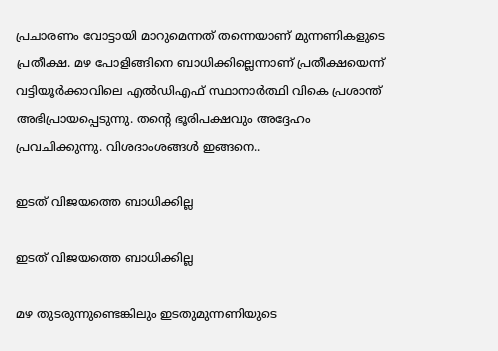പ്രചാരണം വോട്ടായി മാറുമെന്നത് തന്നെയാണ് മുന്നണികളുടെ പ്രതീക്ഷ. മഴ പോളിങ്ങിനെ ബാധിക്കില്ലെന്നാണ് പ്രതീക്ഷയെന്ന് വട്ടിയൂര്‍ക്കാവിലെ എല്‍ഡിഎഫ് സ്ഥാനാര്‍ത്ഥി വികെ പ്രശാന്ത് അഭിപ്രായപ്പെടുന്നു. തന്‍റെ ഭൂരിപക്ഷവും അദ്ദേഹം പ്രവചിക്കുന്നു. വിശദാംശങ്ങള്‍ ഇങ്ങനെ..

ഇടത് വിജയത്തെ ബാധിക്കില്ല

ഇടത് വിജയത്തെ ബാധിക്കില്ല

മഴ തുടരുന്നുണ്ടെങ്കിലും ഇടതുമുന്നണിയുടെ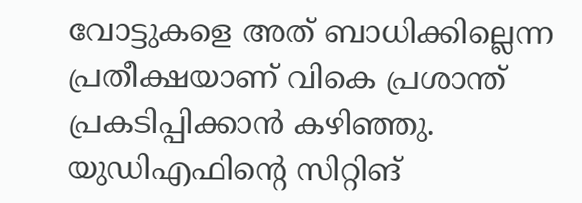വോട്ടുകളെ അത് ബാധിക്കില്ലെന്ന പ്രതീക്ഷയാണ് വികെ പ്രശാന്ത് പ്രകടിപ്പിക്കാന്‍ കഴിഞ്ഞു. യുഡിഎഫിന്‍റെ സിറ്റിങ്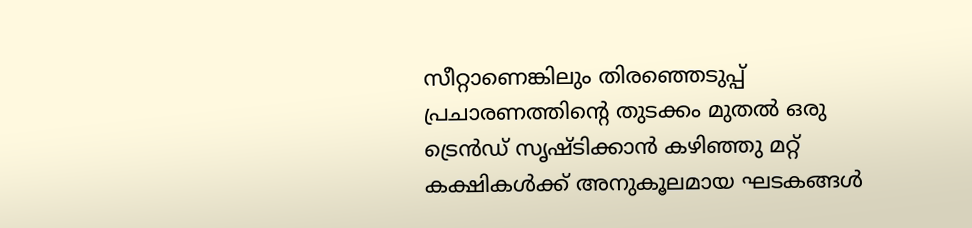സീറ്റാണെങ്കിലും തിരഞ്ഞെടുപ്പ് പ്രചാരണത്തിന്‍റെ തുടക്കം മുതല്‍ ഒരു ട്രെന്‍ഡ് സൃഷ്ടിക്കാന്‍ കഴിഞ്ഞു മറ്റ് കക്ഷികള്‍ക്ക് അനുകൂലമായ ഘടകങ്ങള്‍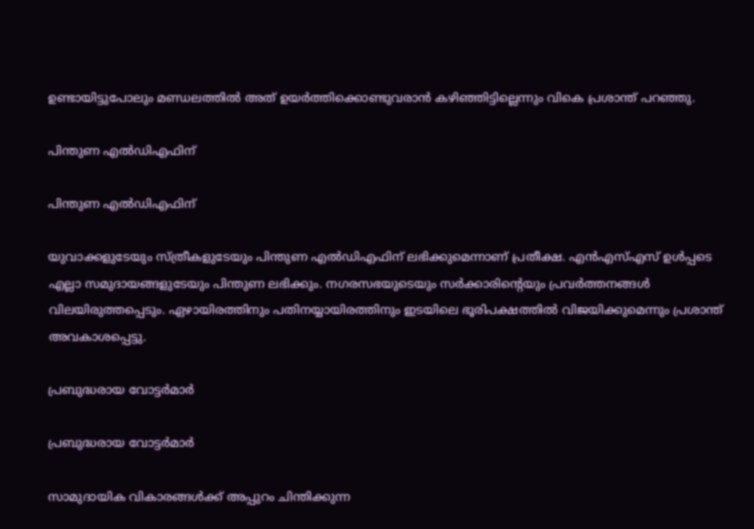ഉണ്ടായിട്ടുപോലും മണ്ഡലത്തില്‍ അത് ഉയര്‍ത്തിക്കൊണ്ടുവരാന്‍ കഴിഞ്ഞിട്ടില്ലെന്നും വികെ പ്രശാന്ത് പറഞ്ഞു.

പിന്തുണ എല്‍ഡിഎഫിന്

പിന്തുണ എല്‍ഡിഎഫിന്

യുവാക്കളുടേയും സ്ത്രീകളുടേയും പിന്തുണ എല്‍ഡിഎഫിന് ലഭിക്കുമെന്നാണ് പ്രതീക്ഷ. എന്‍എസ്എസ് ഉള്‍പ്പടെ എല്ലാ സമുദായങ്ങളുടേയും പിന്തുണ ലഭിക്കും. നഗരസഭയുടെയും സര്‍ക്കാരിന്‍റെയും പ്രവര്‍ത്തനങ്ങള്‍ വിലയിരുത്തപ്പെടും. ഏഴായിരത്തിനും പതിനയ്യായിരത്തിനും ഇടയിലെ ഭൂരിപക്ഷത്തില്‍ വിജയിക്കുമെന്നും പ്രശാന്ത് അവകാശപ്പെട്ടു.

പ്രബുദ്ധരായ വോട്ടര്‍മാര്‍

പ്രബുദ്ധരായ വോട്ടര്‍മാര്‍

സാമുദായിക വികാരങ്ങള്‍ക്ക് അപ്പുറം ചിന്തിക്കുന്ന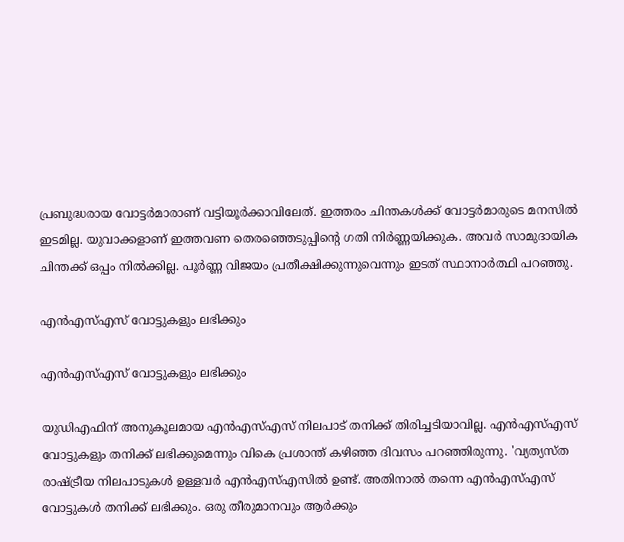പ്രബുദ്ധരായ വോട്ടര്‍മാരാണ് വട്ടിയൂര്‍ക്കാവിലേത്. ഇത്തരം ചിന്തകള്‍ക്ക് വോട്ടര്‍മാരുടെ മനസില്‍ ഇടമില്ല. യുവാക്കളാണ് ഇത്തവണ തെരഞ്ഞെടുപ്പിന്‍റെ ഗതി നിര്‍ണ്ണയിക്കുക. അവര്‍ സാമുദായിക ചിന്തക്ക് ഒപ്പം നില്‍ക്കില്ല. പൂര്‍ണ്ണ വിജയം പ്രതീക്ഷിക്കുന്നുവെന്നും ഇടത് സ്ഥാനാര്‍ത്ഥി പറഞ്ഞു.

എന്‍എസ്എസ് വോട്ടുകളും ലഭിക്കും

എന്‍എസ്എസ് വോട്ടുകളും ലഭിക്കും

യുഡിഎഫിന് അനുകൂലമായ എന്‍എസ്എസ് നിലപാട് തനിക്ക് തിരിച്ചടിയാവില്ല. എന്‍എസ്എസ് വോട്ടുകളും തനിക്ക് ലഭിക്കുമെന്നും വികെ പ്രശാന്ത് കഴിഞ്ഞ ദിവസം പറഞ്ഞിരുന്നു. 'വ്യത്യസ്ത രാഷ്ട്രീയ നിലപാടുകള്‍ ഉള്ളവര്‍ എന്‍എസ്എസില്‍ ഉണ്ട്. അതിനാല്‍ തന്നെ എന്‍എസ്എസ് വോട്ടുകള്‍ തനിക്ക് ലഭിക്കും. ഒരു തീരുമാനവും ആര്‍ക്കും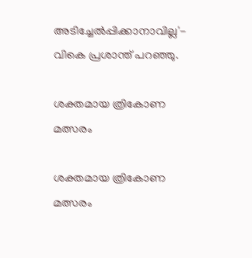അടിച്ചേല്‍പ്പിക്കാനാവില്ല'- വികെ പ്രശാന്ത് പറഞ്ഞു.

ശക്തമായ ത്രികോണ മത്സരം

ശക്തമായ ത്രികോണ മത്സരം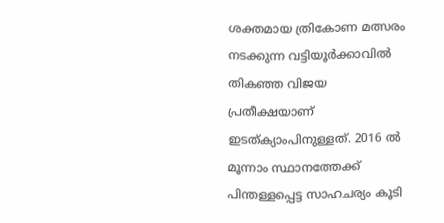ശക്തമായ ത്രികോണ മത്സരം നടക്കുന്ന വട്ടിയൂര്‍ക്കാവില്‍ തികഞ്ഞ വിജയ പ്രതീക്ഷയാണ് ഇടത്ക്യാംപിനുള്ളത്. 2016 ല്‍ മൂന്നാം സ്ഥാനത്തേക്ക് പിന്തള്ളപ്പെട്ട സാഹചര്യം കൂടി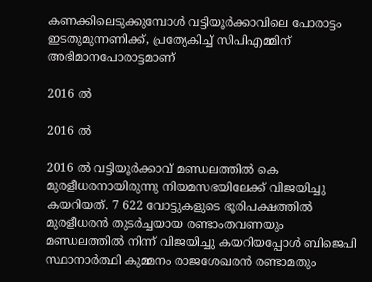കണക്കിലെടുക്കുമ്പോള്‍ വട്ടിയൂര്‍ക്കാവിലെ പോരാട്ടം ഇടതുമുന്നണിക്ക്, പ്രത്യേകിച്ച് സിപിഎമ്മിന് അഭിമാനപോരാട്ടമാണ്

2016 ല്‍

2016 ല്‍

2016 ല്‍ വട്ടിയൂര്‍ക്കാവ് മണ്ഡലത്തില്‍ കെ മുരളീധരനായിരുന്നു നിയമസഭയിലേക്ക് വിജയിച്ചു കയറിയത്. 7 622 വോട്ടുകളുടെ ഭൂരിപക്ഷത്തില്‍ മുരളീധരന്‍ തുടര്‍ച്ചയായ രണ്ടാംതവണയും മണ്ഡലത്തില്‍ നിന്ന് വിജയിച്ചു കയറിയപ്പോള്‍ ബിജെപി സ്ഥാനാര്‍ത്ഥി കുമ്മനം രാജശേഖരന്‍ രണ്ടാമതും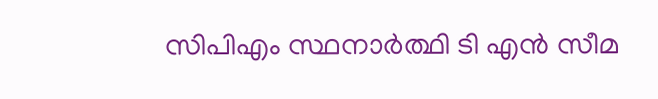സിപിഎം സ്ഥനാര്‍ത്ഥി ടി എന്‍ സീമ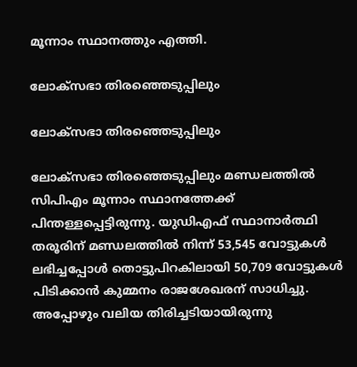മൂന്നാം സ്ഥാനത്തും എത്തി.

ലോക്സഭാ തിരഞ്ഞെടുപ്പിലും

ലോക്സഭാ തിരഞ്ഞെടുപ്പിലും

ലോക്സഭാ തിരഞ്ഞെടുപ്പിലും മണ്ഡലത്തില്‍ സിപിഎം മൂന്നാം സ്ഥാനത്തേക്ക് പിന്തള്ളപ്പെട്ടിരുന്നു. യുഡിഎഫ് സ്ഥാനാര്‍ത്ഥി തരൂരിന് മണ്ഡലത്തില്‍ നിന്ന് 53,545 വോട്ടുകള്‍ ലഭിച്ചപ്പോള്‍ തൊട്ടുപിറകിലായി 50,709 വോട്ടുകള്‍ പിടിക്കാന്‍ കുമ്മനം രാജശേഖരന് സാധിച്ചു. അപ്പോഴും വലിയ തിരിച്ചടിയായിരുന്നു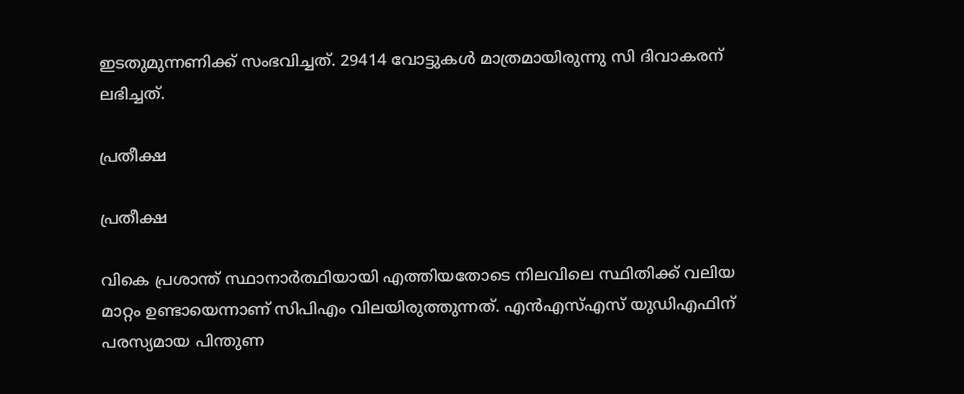ഇടതുമുന്നണിക്ക് സംഭവിച്ചത്. 29414 വോട്ടുകള്‍ മാത്രമായിരുന്നു സി ദിവാകരന് ലഭിച്ചത്.

പ്രതീക്ഷ

പ്രതീക്ഷ

വികെ പ്രശാന്ത് സ്ഥാനാര്‍ത്ഥിയായി എത്തിയതോടെ നിലവിലെ സ്ഥിതിക്ക് വലിയ മാറ്റം ഉണ്ടായെന്നാണ് സിപിഎം വിലയിരുത്തുന്നത്. എന്‍എസ്എസ് യുഡിഎഫിന് പരസ്യമായ പിന്തുണ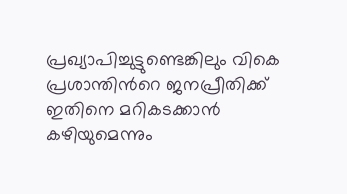പ്രഖ്യാപിച്ചുട്ടുണ്ടെങ്കിലും വികെ പ്രശാന്തിന്‍റെ ജനപ്രീതിക്ക് ഇതിനെ മറികടക്കാന്‍ കഴിയുമെന്നും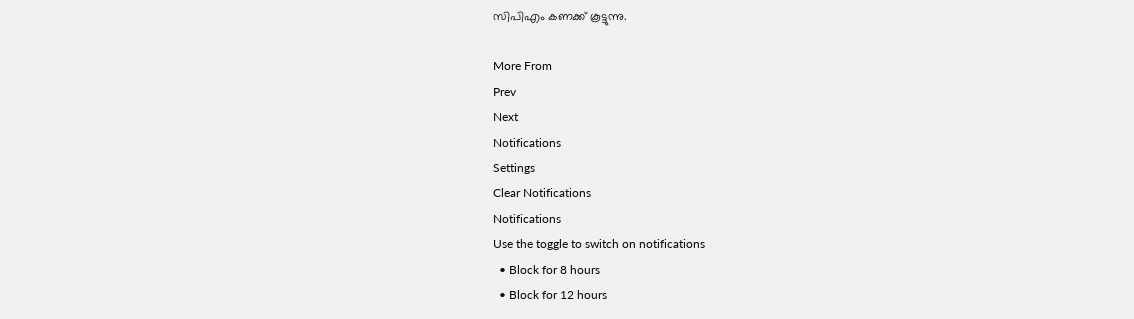സിപിഎം കണക്ക് കൂട്ടുന്നു.

More From
Prev
Next
Notifications
Settings
Clear Notifications
Notifications
Use the toggle to switch on notifications
  • Block for 8 hours
  • Block for 12 hours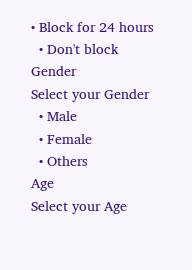• Block for 24 hours
  • Don't block
Gender
Select your Gender
  • Male
  • Female
  • Others
Age
Select your Age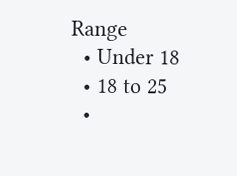Range
  • Under 18
  • 18 to 25
  •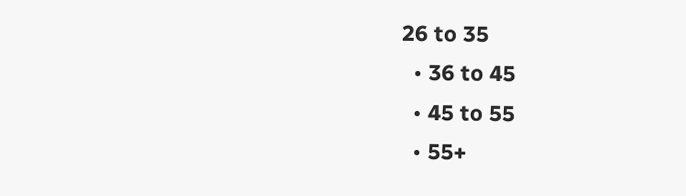26 to 35
  • 36 to 45
  • 45 to 55
  • 55+